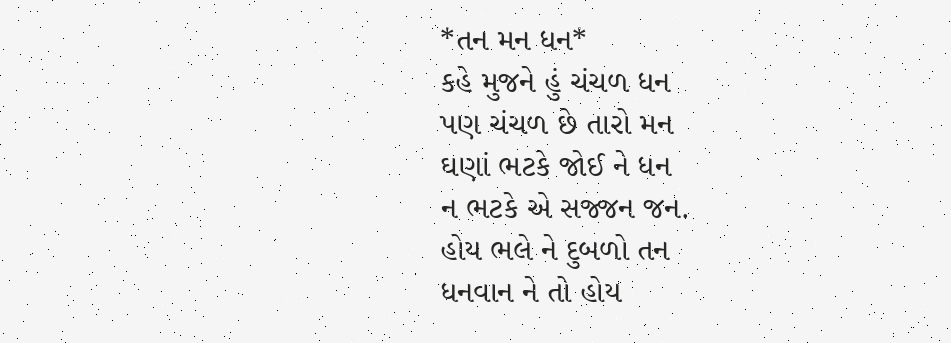*તન મન ધન*
કહે મુજને હું ચંચળ ધન
પણ ચંચળ છે તારો મન
ઘણાં ભટકે જોઈ ને ધન
ન ભટકે એ સજ્જન જન.
હોય ભલે ને દુબળો તન
ધનવાન ને તો હોય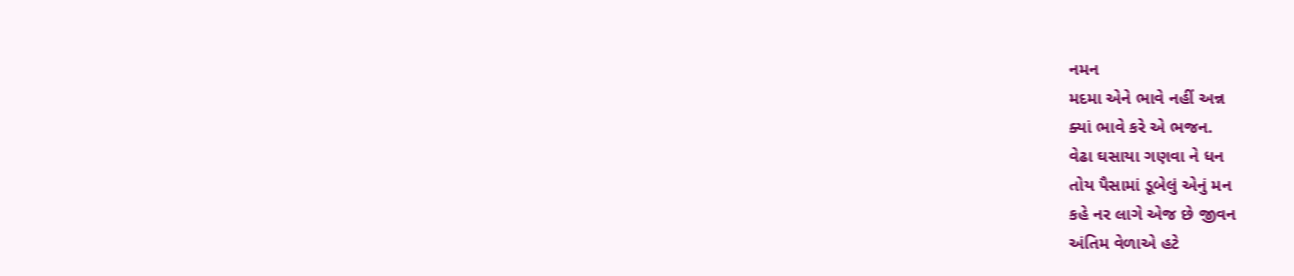નમન
મદમા એને ભાવે નહીં અન્ન
ક્યાં ભાવે કરે એ ભજન.
વેઢા ઘસાયા ગણવા ને ધન
તોય પૈસામાં ડૂબેલું એનું મન
કહે નર લાગે એજ છે જીવન
અંતિમ વેળાએ હટે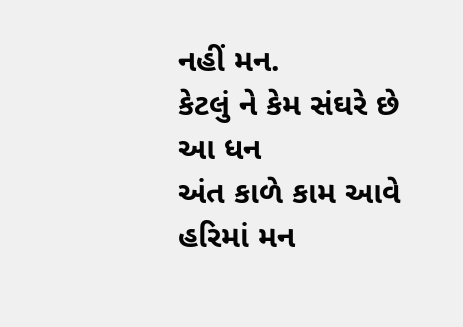નહીં મન.
કેટલું ને કેમ સંઘરે છે આ ધન
અંત કાળે કામ આવે હરિમાં મન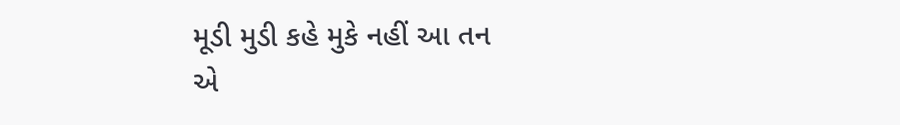મૂડી મુડી કહે મુકે નહીં આ તન
એ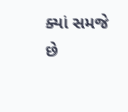ક્યાં સમજે છે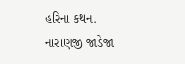હરિના કથન.
નારાણજી જાડેજા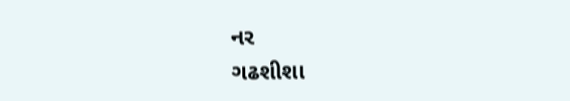નર
ગઢશીશા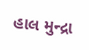હાલ મુન્દ્રા